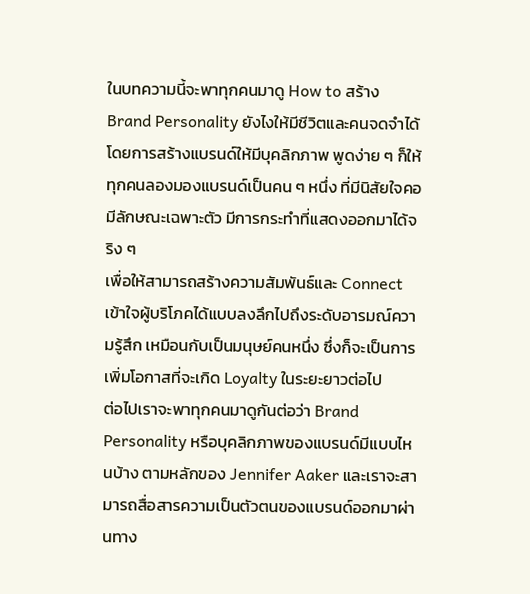ในบทความนี้จะพาทุกคนมาดู How to สร้าง Brand Personality ยังไงให้มีชีวิตและคนจดจำได้ โดยการสร้างแบรนด์ให้มีบุคลิกภาพ พูดง่าย ๆ ก็ให้ทุกคนลองมองแบรนด์เป็นคน ๆ หนึ่ง ที่มีนิสัยใจคอ มีลักษณะเฉพาะตัว มีการกระทำที่แสดงออกมาได้จริง ๆ
เพื่อให้สามารถสร้างความสัมพันธ์และ Connect เข้าใจผู้บริโภคได้แบบลงลึกไปถึงระดับอารมณ์ความรู้สึก เหมือนกับเป็นมนุษย์คนหนึ่ง ซึ่งก็จะเป็นการเพิ่มโอกาสที่จะเกิด Loyalty ในระยะยาวต่อไป
ต่อไปเราจะพาทุกคนมาดูกันต่อว่า Brand Personality หรือบุคลิกภาพของแบรนด์มีแบบไหนบ้าง ตามหลักของ Jennifer Aaker และเราจะสามารถสื่อสารความเป็นตัวตนของแบรนด์ออกมาผ่านทาง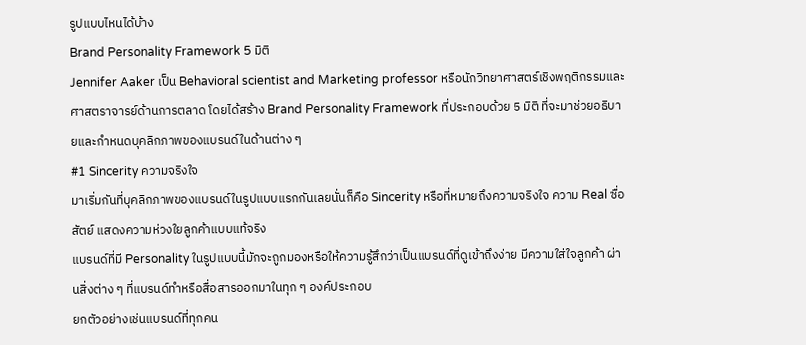รูปแบบไหนได้บ้าง
Brand Personality Framework 5 มิติ
Jennifer Aaker เป็น Behavioral scientist and Marketing professor หรือนักวิทยาศาสตร์เชิงพฤติกรรมและศาสตราจารย์ด้านการตลาด โดยได้สร้าง Brand Personality Framework ที่ประกอบด้วย 5 มิติ ที่จะมาช่วยอธิบายและกำหนดบุคลิกภาพของแบรนด์ในด้านต่าง ๆ
#1 Sincerity ความจริงใจ
มาเริ่มกันที่บุคลิกภาพของแบรนด์ในรูปแบบแรกกันเลยนั่นก็คือ Sincerity หรือที่หมายถึงความจริงใจ ความ Real ซื่อสัตย์ แสดงความห่วงใยลูกค้าแบบแท้จริง
แบรนด์ที่มี Personality ในรูปแบบนี้มักจะถูกมองหรือให้ความรู้สึกว่าเป็นแบรนด์ที่ดูเข้าถึงง่าย มีความใส่ใจลูกค้า ผ่านสิ่งต่าง ๆ ที่แบรนด์ทำหรือสื่อสารออกมาในทุก ๆ องค์ประกอบ
ยกตัวอย่างเช่นแบรนด์ที่ทุกคน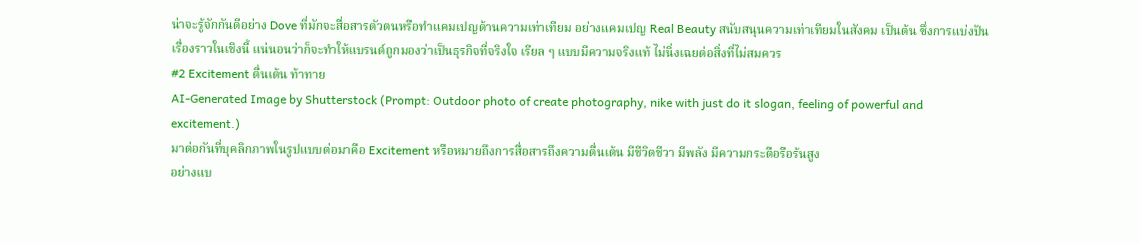น่าจะรู้จักกันดีอย่าง Dove ที่มักจะสื่อสารตัวตนหรือทำแคมเปญด้านความเท่าเทียม อย่างแคมเปญ Real Beauty สนับสนุนความเท่าเทียมในสังคม เป็นต้น ซึ่งการแบ่งปันเรื่องราวในเชิงนี้ แน่นอนว่าก็จะทำให้แบรนด์ถูกมองว่าเป็นธุรกิจที่จริงใจ เรียล ๆ แบบมีความจริงแท้ ไม่นิ่งเฉยต่อสิ่งที่ไม่สมควร
#2 Excitement ตื่นเต้น ท้าทาย
AI-Generated Image by Shutterstock (Prompt: Outdoor photo of create photography, nike with just do it slogan, feeling of powerful and excitement.)
มาต่อกันที่บุคลิกภาพในรูปแบบต่อมาคือ Excitement หรือหมายถึงการสื่อสารถึงความตื่นเต้น มีชีวิตชีวา มีพลัง มีความกระตือรือร้นสูง
อย่างแบ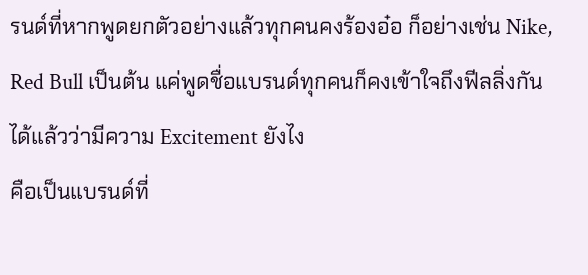รนด์ที่หากพูดยกตัวอย่างแล้วทุกคนคงร้องอ๋อ ก็อย่างเช่น Nike, Red Bull เป็นต้น แค่พูดชื่อแบรนด์ทุกคนก็คงเข้าใจถึงฟีลลิ่งกันได้แล้วว่ามีความ Excitement ยังไง
คือเป็นแบรนด์ที่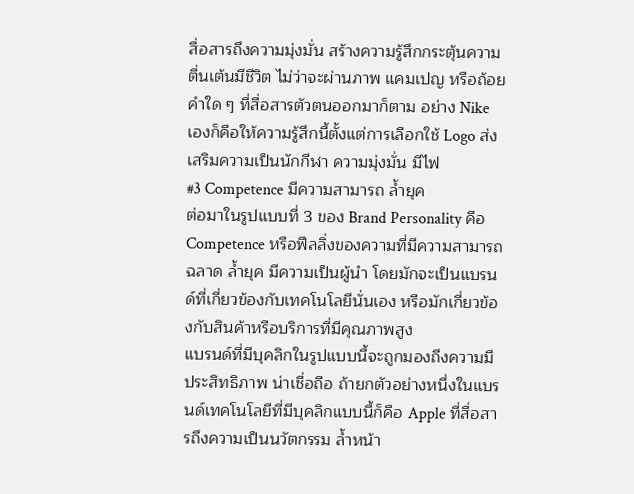สื่อสารถึงความมุ่งมั่น สร้างความรู้สึกกระตุ้นความตื่นเต้นมีชีวิต ไม่ว่าจะผ่านภาพ แคมเปญ หรือถ้อยคำใด ๆ ที่สื่อสารตัวตนออกมาก็ตาม อย่าง Nike เองก็คือให้ความรู้สึกนี้ตั้งแต่การเลือกใช้ Logo ส่งเสริมความเป็นนักกีฬา ความมุ่งมั่น มีไฟ
#3 Competence มีความสามารถ ล้ำยุค
ต่อมาในรูปแบบที่ 3 ของ Brand Personality คือ Competence หรือฟีลลิ่งของความที่มีความสามารถ ฉลาด ล้ำยุค มีความเป็นผู้นำ โดยมักจะเป็นแบรนด์ที่เกี่ยวข้องกับเทคโนโลยีนั่นเอง หรือมักเกี่ยวข้องกับสินค้าหรือบริการที่มีคุณภาพสูง
แบรนด์ที่มีบุคลิกในรูปแบบนี้จะถูกมองถึงความมีประสิทธิภาพ น่าเชื่อถือ ถ้ายกตัวอย่างหนึ่งในแบรนด์เทคโนโลยีที่มีบุคลิกแบบนี้ก็คือ Apple ที่สื่อสารถึงความเป็นนวัตกรรม ล้ำหน้า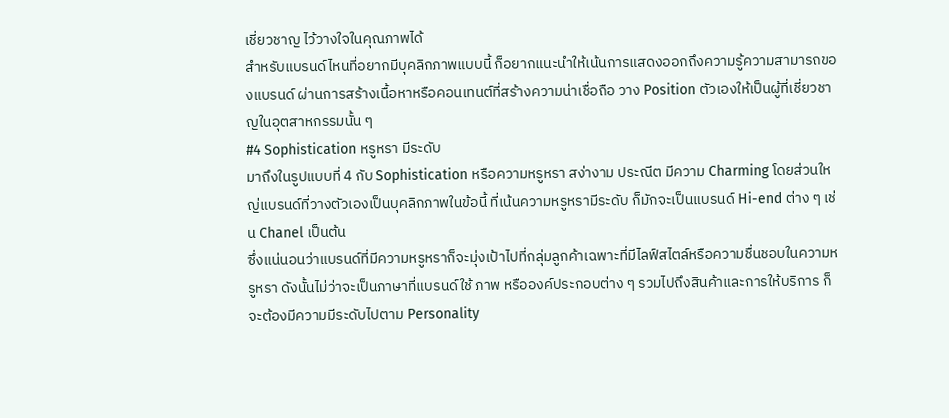เชี่ยวชาญ ไว้วางใจในคุณภาพได้
สำหรับแบรนด์ไหนที่อยากมีบุคลิกภาพแบบนี้ ก็อยากแนะนำให้เน้นการแสดงออกถึงความรู้ความสามารถของแบรนด์ ผ่านการสร้างเนื้อหาหรือคอนเทนต์ที่สร้างความน่าเชื่อถือ วาง Position ตัวเองให้เป็นผู้ที่เชี่ยวชาญในอุตสาหกรรมนั้น ๆ
#4 Sophistication หรูหรา มีระดับ
มาถึงในรูปแบบที่ 4 กับ Sophistication หรือความหรูหรา สง่างาม ประณีต มีความ Charming โดยส่วนใหญ่แบรนด์ที่วางตัวเองเป็นบุคลิกภาพในข้อนี้ ที่เน้นความหรูหรามีระดับ ก็มักจะเป็นแบรนด์ Hi-end ต่าง ๆ เช่น Chanel เป็นต้น
ซึ่งแน่นอนว่าแบรนด์ที่มีความหรูหราก็จะมุ่งเป้าไปที่กลุ่มลูกค้าเฉพาะที่มีไลฟ์สไตล์หรือความชื่นชอบในความหรูหรา ดังนั้นไม่ว่าจะเป็นภาษาที่แบรนด์ใช้ ภาพ หรือองค์ประกอบต่าง ๆ รวมไปถึงสินค้าและการให้บริการ ก็จะต้องมีความมีระดับไปตาม Personality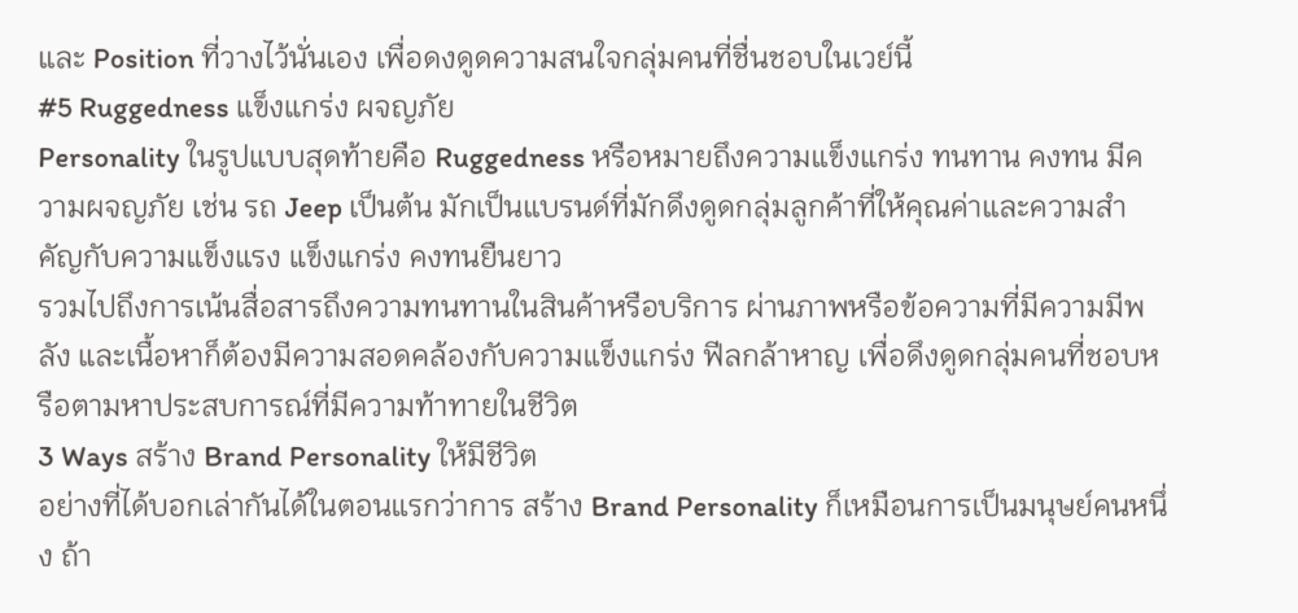และ Position ที่วางไว้นั่นเอง เพื่อดงดูดความสนใจกลุ่มคนที่ชื่นชอบในเวย์นี้
#5 Ruggedness แข็งแกร่ง ผจญภัย
Personality ในรูปแบบสุดท้ายคือ Ruggedness หรือหมายถึงความแข็งแกร่ง ทนทาน คงทน มีความผจญภัย เช่น รถ Jeep เป็นต้น มักเป็นแบรนด์ที่มักดึงดูดกลุ่มลูกค้าที่ให้คุณค่าและความสำคัญกับความแข็งแรง แข็งแกร่ง คงทนยืนยาว
รวมไปถึงการเน้นสื่อสารถึงความทนทานในสินค้าหรือบริการ ผ่านภาพหรือข้อความที่มีความมีพลัง และเนื้อหาก็ต้องมีความสอดคล้องกับความแข็งแกร่ง ฟีลกล้าหาญ เพื่อดึงดูดกลุ่มคนที่ชอบหรือตามหาประสบการณ์ที่มีความท้าทายในชีวิต
3 Ways สร้าง Brand Personality ให้มีชีวิต
อย่างที่ได้บอกเล่ากันได้ในตอนแรกว่าการ สร้าง Brand Personality ก็เหมือนการเป็นมนุษย์คนหนึ่ง ถ้า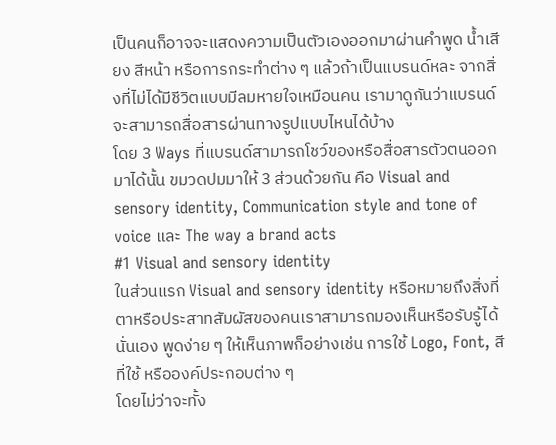เป็นคนก็อาจจะแสดงความเป็นตัวเองออกมาผ่านคำพูด น้ำเสียง สีหน้า หรือการกระทำต่าง ๆ แล้วถ้าเป็นแบรนด์หละ จากสิ่งที่ไม่ได้มีชีวิตแบบมีลมหายใจเหมือนคน เรามาดูกันว่าแบรนด์จะสามารถสื่อสารผ่านทางรูปแบบไหนได้บ้าง
โดย 3 Ways ที่แบรนด์สามารถโชว์ของหรือสื่อสารตัวตนออกมาได้นั้น ขมวดปมมาให้ 3 ส่วนด้วยกัน คือ Visual and sensory identity, Communication style and tone of voice และ The way a brand acts
#1 Visual and sensory identity
ในส่วนแรก Visual and sensory identity หรือหมายถึงสิ่งที่ตาหรือประสาทสัมผัสของคนเราสามารถมองเห็นหรือรับรู้ได้นั่นเอง พูดง่าย ๆ ให้เห็นภาพก็อย่างเช่น การใช้ Logo, Font, สีที่ใช้ หรือองค์ประกอบต่าง ๆ
โดยไม่ว่าจะทั้ง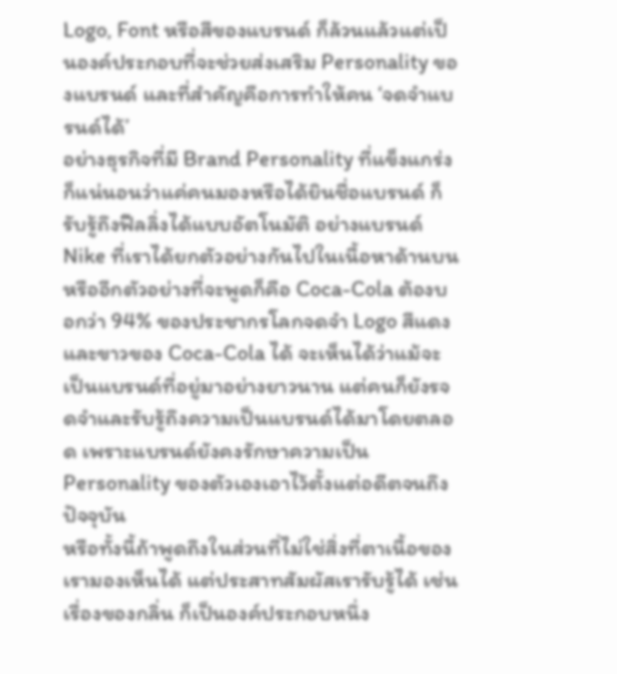Logo, Font หรือสีของแบรนด์ ก็ล้วนแล้วแต่เป็นองค์ประกอบที่จะช่วยส่งเสริม Personality ของแบรนด์ และที่สำคัญคือการทำให้คน ‘จดจำแบรนด์ได้’
อย่างธุรกิจที่มี Brand Personality ที่แข็งแกร่ง ก็แน่นอนว่าแค่คนมองหรือได้ยินชื่อแบรนด์ ก็รับรู้ถึงฟีลลิ่งได้แบบอัตโนมัติ อย่างแบรนด์ Nike ที่เราได้ยกตัวอย่างกันไปในเนื้อหาด้านบน
หรืออีกตัวอย่างที่จะพูดก็คือ Coca-Cola ต้องบอกว่า 94% ของประชากรโลกจดจำ Logo สีแดงและขาวของ Coca-Cola ได้ จะเห็นได้ว่าแม้จะเป็นแบรนด์ที่อยู่มาอย่างยาวนาน แต่คนก็ยังรจดจำและรับรู้ถึงความเป็นแบรนด์ได้มาโดยตลอด เพราะแบรนด์ยังคงรักษาความเป็น Personality ของตัวเองเอาไว้ตั้งแต่อดีตจนถึงปัจจุบัน
หรือทั้งนี้ถ้าพูดถึงในส่วนที่ไม่ใช่สิ่งที่ตาเนื้อของเรามองเห็นได้ แต่ประสาทสัมผัสเรารับรู้ได้ เช่นเรื่องของกลิ่น ก็เป็นองค์ประกอบหนึ่ง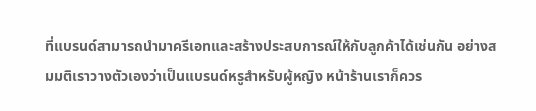ที่แบรนด์สามารถนำมาครีเอทและสร้างประสบการณ์ให้กับลูกค้าได้เช่นกัน อย่างสมมติเราวางตัวเองว่าเป็นแบรนด์หรูสำหรับผู้หญิง หน้าร้านเราก็ควร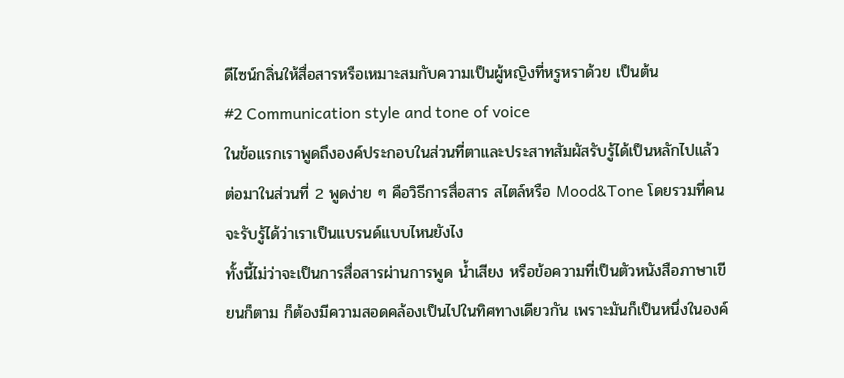ดีไซน์กลิ่นให้สื่อสารหรือเหมาะสมกับความเป็นผู้หญิงที่หรูหราด้วย เป็นต้น
#2 Communication style and tone of voice
ในข้อแรกเราพูดถึงองค์ประกอบในส่วนที่ตาและประสาทสัมผัสรับรู้ได้เป็นหลักไปแล้ว ต่อมาในส่วนที่ 2 พูดง่าย ๆ คือวิธีการสื่อสาร สไตล์หรือ Mood&Tone โดยรวมที่คนจะรับรู้ได้ว่าเราเป็นแบรนด์แบบไหนยังไง
ทั้งนี้ไม่ว่าจะเป็นการสื่อสารผ่านการพูด น้ำเสียง หรือข้อความที่เป็นตัวหนังสือภาษาเขียนก็ตาม ก็ต้องมีความสอดคล้องเป็นไปในทิศทางเดียวกัน เพราะมันก็เป็นหนึ่งในองค์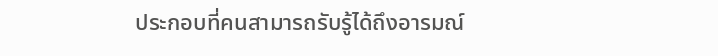ประกอบที่คนสามารถรับรู้ได้ถึงอารมณ์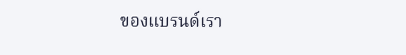ของแบรนด์เรา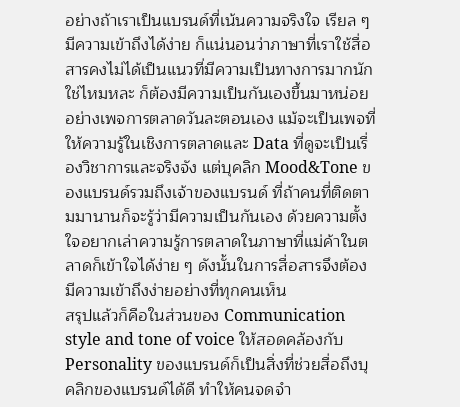อย่างถ้าเราเป็นแบรนด์ที่เน้นความจริงใจ เรียล ๆ มีความเข้าถึงได้ง่าย ก็แน่นอนว่าภาษาที่เราใช้สื่อสารคงไม่ได้เป็นแนวที่มีความเป็นทางการมากนักใช่ไหมหละ ก็ต้องมีความเป็นกันเองขึ้นมาหน่อย
อย่างเพจการตลาดวันละตอนเอง แม้จะเป็นเพจที่ให้ความรู้ในเชิงการตลาดและ Data ที่ดูจะเป็นเรื่องวิชาการและจริงจัง แต่บุคลิก Mood&Tone ของแบรนด์รวมถึงเจ้าของแบรนด์ ที่ถ้าคนที่ติดตามมานานก็จะรู้ว่ามีความเป็นกันเอง ด้วยความตั้งใจอยากเล่าความรู้การตลาดในภาษาที่แม่ค้าในตลาดก็เข้าใจได้ง่าย ๆ ดังนั้นในการสื่อสารจึงต้องมีความเข้าถึงง่ายอย่างที่ทุกคนเห็น
สรุปแล้วก็คือในส่วนของ Communication style and tone of voice ให้สอดคล้องกับ Personality ของแบรนด์ก็เป็นสิ่งที่ช่วยสื่อถึงบุคลิกของแบรนด์ได้ดี ทำให้คนจดจำ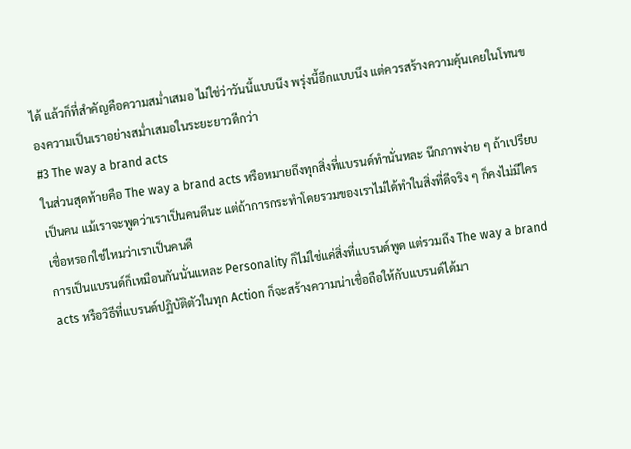ได้ แล้วก็ที่สำคัญคือความสม่ำเสมอ ไม่ใช่ว่าวันนี้แบบนึง พรุ่งนี้อีกแบบนึง แต่ควรสร้างความคุ้นเคยในโทนของความเป็นเราอย่างสม่ำเสมอในระยะยาวดีกว่า
#3 The way a brand acts
ในส่วนสุดท้ายคือ The way a brand acts หรือหมายถึงทุกสิ่งที่แบรนด์ทำนั่นหละ นึกภาพง่าย ๆ ถ้าเปรียบเป็นคน แม้เราจะพูดว่าเราเป็นคนดีนะ แต่ถ้าการกระทำโดยรวมของเราไม่ได้ทำในสิ่งที่ดีจริง ๆ ก็คงไม่มีใครเชื่อหรอกใช่ไหมว่าเราเป็นคนดี
การเป็นแบรนด์ก็เหมือนกันนั่นแหละ Personality ก็ไม่ใช่แค่สิ่งที่แบรนด์พูด แต่รวมถึง The way a brand acts หรือวิธีที่แบรนด์ปฏิบัติตัวในทุก Action ก็จะสร้างความน่าเชื่อถือให้กับแบรนด์ได้มา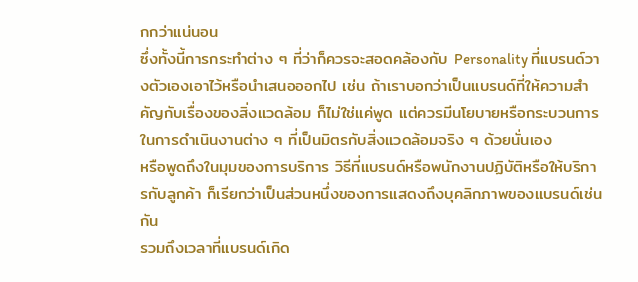กกว่าแน่นอน
ซึ่งทั้งนี้การกระทำต่าง ๆ ที่ว่าก็ควรจะสอดคล้องกับ Personality ที่แบรนด์วางตัวเองเอาไว้หรือนำเสนอออกไป เช่น ถ้าเราบอกว่าเป็นแบรนด์ที่ให้ความสำคัญกับเรื่องของสิ่งแวดล้อม ก็ไม่ใช่แค่พูด แต่ควรมีนโยบายหรือกระบวนการในการดำเนินงานต่าง ๆ ที่เป็นมิตรกับสิ่งแวดล้อมจริง ๆ ด้วยนั่นเอง
หรือพูดถึงในมุมของการบริการ วิธีที่แบรนด์หรือพนักงานปฏิบัติหรือให้บริการกับลูกค้า ก็เรียกว่าเป็นส่วนหนึ่งของการแสดงถึงบุคลิกภาพของแบรนด์เช่นกัน
รวมถึงเวลาที่แบรนด์เกิด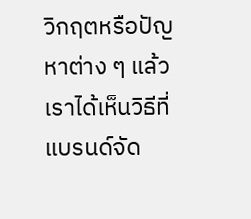วิกฤตหรือปัญหาต่าง ๆ แล้วเราได้เห็นวิธีที่แบรนด์จัด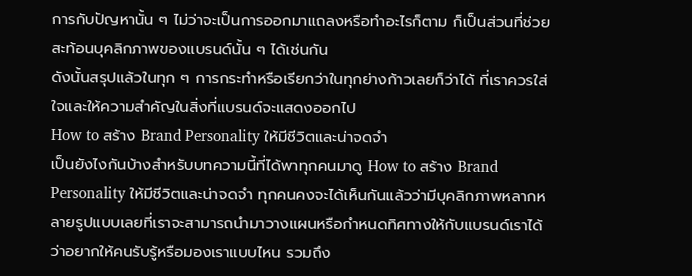การกับปัญหานั้น ๆ ไม่ว่าจะเป็นการออกมาแถลงหรือทำอะไรก็ตาม ก็เป็นส่วนที่ช่วยสะท้อนบุคลิกภาพของแบรนด์นั้น ๆ ได้เช่นกัน
ดังนั้นสรุปแล้วในทุก ๆ การกระทำหรือเรียกว่าในทุกย่างก้าวเลยก็ว่าได้ ที่เราควรใส่ใจและให้ความสำคัญในสิ่งที่แบรนด์จะแสดงออกไป
How to สร้าง Brand Personality ให้มีชีวิตและน่าจดจำ
เป็นยังไงกันบ้างสำหรับบทความนี้ที่ได้พาทุกคนมาดู How to สร้าง Brand Personality ให้มีชีวิตและน่าจดจำ ทุกคนคงจะได้เห็นกันแล้วว่ามีบุคลิกภาพหลากหลายรูปแบบเลยที่เราจะสามารถนำมาวางแผนหรือกำหนดทิศทางให้กับแบรนด์เราได้ว่าอยากให้คนรับรู้หรือมองเราแบบไหน รวมถึง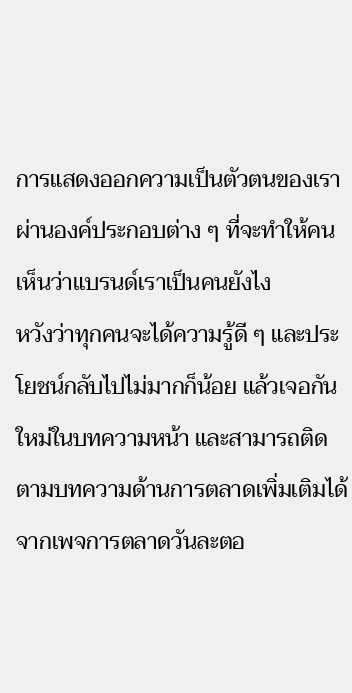การแสดงออกความเป็นตัวตนของเราผ่านองค์ประกอบต่าง ๆ ที่จะทำให้คนเห็นว่าแบรนด์เราเป็นคนยังไง
หวังว่าทุกคนจะได้ความรู้ดี ๆ และประโยชน์กลับไปไม่มากก็น้อย แล้วเจอกันใหม่ในบทความหน้า และสามารถติดตามบทความด้านการตลาดเพิ่มเติมได้จากเพจการตลาดวันละตอ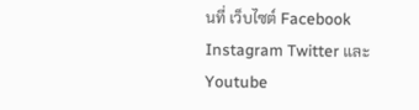นที่ เว็บไซต์ Facebook Instagram Twitter และ Youtube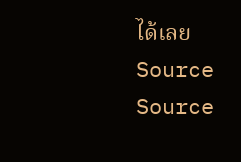ได้เลย
Source Source